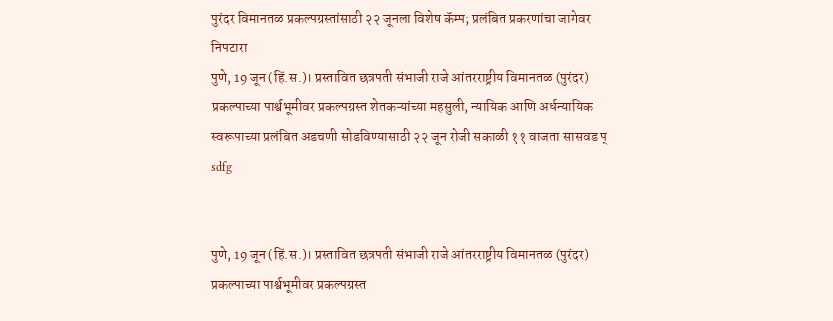पुरंदर विमानतळ प्रकल्पग्रस्तांसाठी २२ जूनला विशेष कॅम्प; प्रलंबित प्रकरणांचा जागेवर निपटारा
पुणे, 19 जून (हिं.स.)। प्रस्तावित छत्रपती संभाजी राजे आंतरराष्ट्रीय विमानतळ (पुरंदर) प्रकल्पाच्या पार्श्वभूमीवर प्रकल्पग्रस्त शेतकऱ्यांच्या महसुली, न्यायिक आणि अर्धन्यायिक स्वरूपाच्या प्रलंबित अडचणी सोडविण्यासाठी २२ जून रोजी सकाळी ११ वाजता सासवड प्
sdfg


पुणे, 19 जून (हिं.स.)। प्रस्तावित छत्रपती संभाजी राजे आंतरराष्ट्रीय विमानतळ (पुरंदर) प्रकल्पाच्या पार्श्वभूमीवर प्रकल्पग्रस्त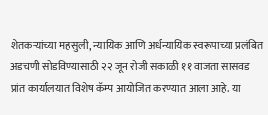शेतकऱ्यांच्या महसुली, न्यायिक आणि अर्धन्यायिक स्वरूपाच्या प्रलंबित अडचणी सोडविण्यासाठी २२ जून रोजी सकाळी ११ वाजता सासवड प्रांत कार्यालयात विशेष कॅम्प आयोजित करण्यात आला आहे. या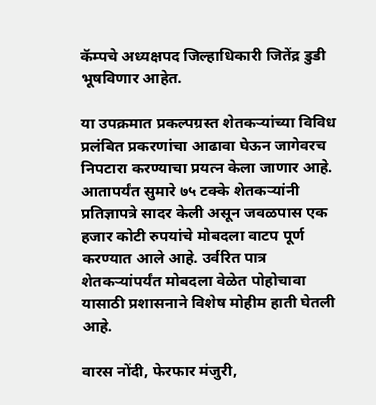कॅम्पचे अध्यक्षपद जिल्हाधिकारी जितेंद्र डुडी भूषविणार आहेत.

या उपक्रमात प्रकल्पग्रस्त शेतकऱ्यांच्या विविध प्रलंबित प्रकरणांचा आढावा घेऊन जागेवरच निपटारा करण्याचा प्रयत्न केला जाणार आहे. आतापर्यंत सुमारे ७५ टक्के शेतकऱ्यांनी प्रतिज्ञापत्रे सादर केली असून जवळपास एक हजार कोटी रुपयांचे मोबदला वाटप पूर्ण करण्यात आले आहे. उर्वरित पात्र शेतकऱ्यांपर्यंत मोबदला वेळेत पोहोचावा यासाठी प्रशासनाने विशेष मोहीम हाती घेतली आहे.

वारस नोंदी, फेरफार मंजुरी,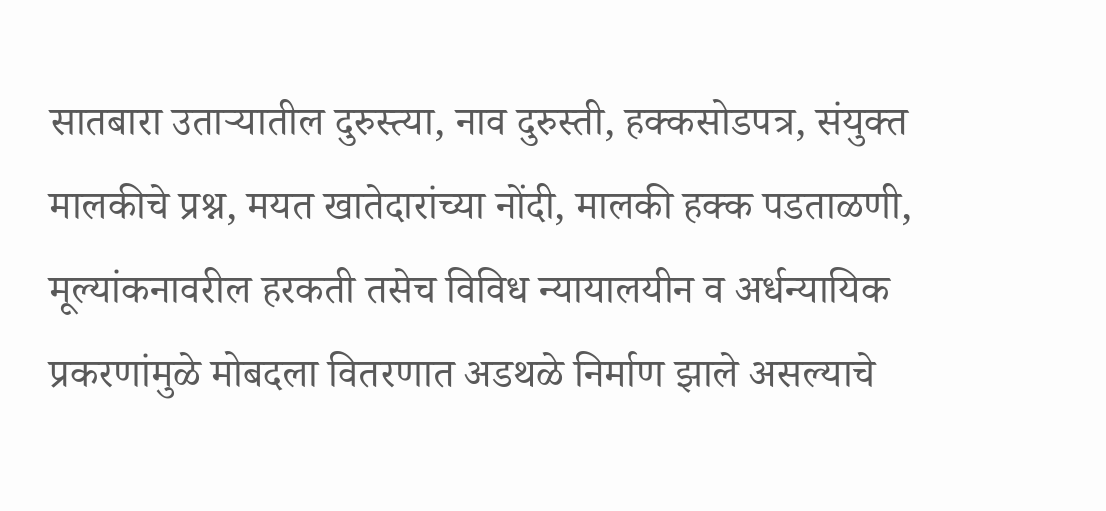सातबारा उताऱ्यातील दुरुस्त्या, नाव दुरुस्ती, हक्कसोडपत्र, संयुक्त मालकीचे प्रश्न, मयत खातेदारांच्या नोंदी, मालकी हक्क पडताळणी, मूल्यांकनावरील हरकती तसेच विविध न्यायालयीन व अर्धन्यायिक प्रकरणांमुळे मोबदला वितरणात अडथळे निर्माण झाले असल्याचे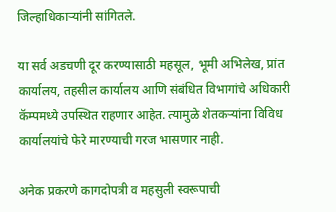जिल्हाधिकाऱ्यांनी सांगितले.

या सर्व अडचणी दूर करण्यासाठी महसूल, भूमी अभिलेख, प्रांत कार्यालय, तहसील कार्यालय आणि संबंधित विभागांचे अधिकारी कॅम्पमध्ये उपस्थित राहणार आहेत. त्यामुळे शेतकऱ्यांना विविध कार्यालयांचे फेरे मारण्याची गरज भासणार नाही.

अनेक प्रकरणे कागदोपत्री व महसुली स्वरूपाची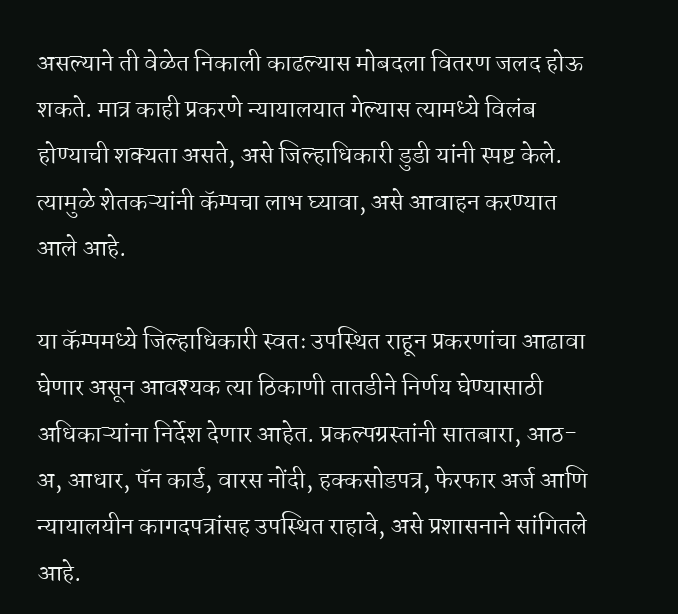असल्याने ती वेळेत निकाली काढल्यास मोबदला वितरण जलद होऊ शकते. मात्र काही प्रकरणे न्यायालयात गेल्यास त्यामध्ये विलंब होण्याची शक्यता असते, असे जिल्हाधिकारी डुडी यांनी स्पष्ट केले. त्यामुळे शेतकऱ्यांनी कॅम्पचा लाभ घ्यावा, असे आवाहन करण्यात आले आहे.

या कॅम्पमध्ये जिल्हाधिकारी स्वतः उपस्थित राहून प्रकरणांचा आढावा घेणार असून आवश्यक त्या ठिकाणी तातडीने निर्णय घेण्यासाठी अधिकाऱ्यांना निर्देश देणार आहेत. प्रकल्पग्रस्तांनी सातबारा, आठ-अ, आधार, पॅन कार्ड, वारस नोंदी, हक्कसोडपत्र, फेरफार अर्ज आणि न्यायालयीन कागदपत्रांसह उपस्थित राहावे, असे प्रशासनाने सांगितले आहे.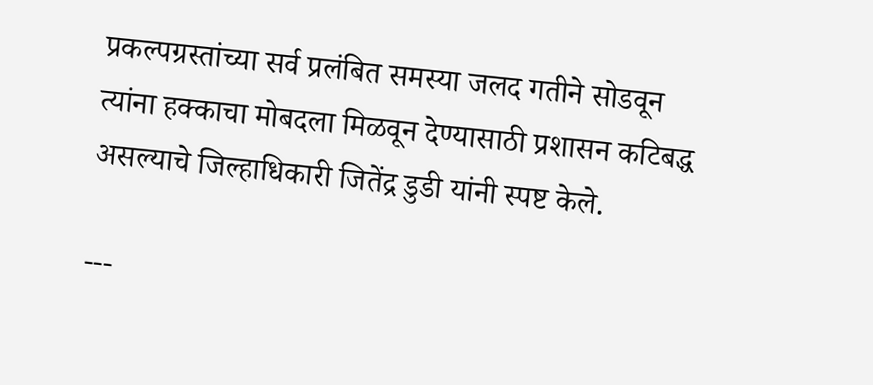प्रकल्पग्रस्तांच्या सर्व प्रलंबित समस्या जलद गतीने सोडवून त्यांना हक्काचा मोबदला मिळवून देण्यासाठी प्रशासन कटिबद्ध असल्याचे जिल्हाधिकारी जितेंद्र डुडी यांनी स्पष्ट केले.

---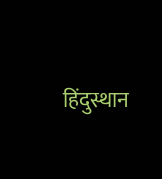हिंदुस्थान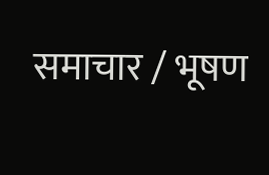समाचार / भूषण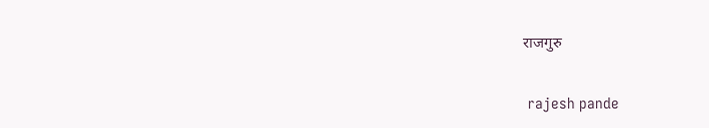राजगुरु


 rajesh pande